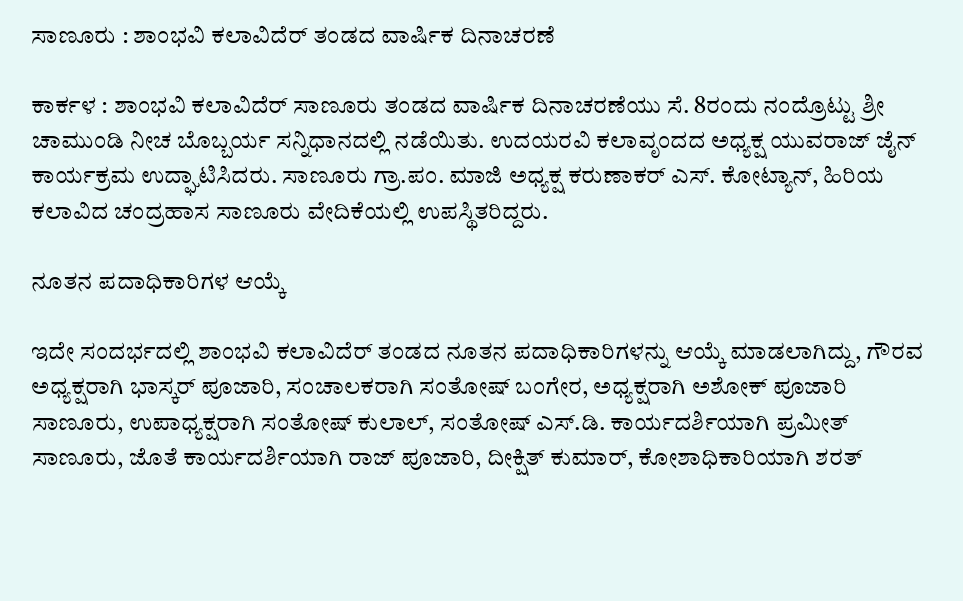ಸಾಣೂರು : ಶಾಂಭವಿ ಕಲಾವಿದೆರ್ ತಂಡದ ವಾರ್ಷಿಕ ದಿನಾಚರಣೆ

ಕಾರ್ಕಳ : ಶಾಂಭವಿ ಕಲಾವಿದೆರ್ ಸಾಣೂರು ತಂಡದ ವಾರ್ಷಿಕ ದಿನಾಚರಣೆ‌ಯು ಸೆ. 8ರಂದು ನಂದ್ರೊಟ್ಟು ಶ್ರೀ ಚಾಮುಂಡಿ ನೀಚ ಬೊಬ್ಬರ್ಯ ಸನ್ನಿಧಾನದಲ್ಲಿ ನಡೆಯಿತು. ಉದಯರವಿ ಕಲಾವೃಂದದ ಅಧ್ಯಕ್ಷ ಯುವರಾಜ್ ಜೈನ್ ಕಾರ್ಯಕ್ರಮ ಉದ್ಘಾಟಿಸಿದರು. ಸಾಣೂರು ಗ್ರಾ.ಪಂ. ಮಾಜಿ ಅಧ್ಯಕ್ಷ ಕರುಣಾಕರ್ ಎಸ್‌. ಕೋಟ್ಯಾನ್, ಹಿರಿಯ ಕಲಾವಿದ ಚಂದ್ರಹಾಸ ಸಾಣೂರು ವೇದಿಕೆಯಲ್ಲಿ ಉಪಸ್ಥಿತರಿದ್ದರು.

ನೂತನ ಪದಾಧಿಕಾರಿಗಳ ಆಯ್ಕೆ

ಇದೇ ಸಂದರ್ಭದಲ್ಲಿ ಶಾಂಭವಿ ಕಲಾವಿದೆರ್ ತಂಡದ ನೂತನ ಪದಾಧಿಕಾರಿಗಳನ್ನು ಆಯ್ಕೆ ಮಾಡಲಾಗಿದ್ದು, ಗೌರವ ಅಧ್ಯಕ್ಷರಾಗಿ ಭಾಸ್ಕರ್ ಪೂಜಾರಿ, ಸಂಚಾಲಕರಾಗಿ ಸಂತೋಷ್ ಬಂಗೇರ, ಅಧ್ಯಕ್ಷರಾಗಿ ಅಶೋಕ್ ಪೂಜಾರಿ ಸಾಣೂರು, ಉಪಾಧ್ಯಕ್ಷರಾಗಿ ಸಂತೋಷ್ ಕುಲಾಲ್, ಸಂತೋಷ್ ಎಸ್‌.ಡಿ. ಕಾರ್ಯದರ್ಶಿಯಾಗಿ ಪ್ರಮೀತ್ ಸಾಣೂರು, ಜೊತೆ ಕಾರ್ಯದರ್ಶಿಯಾಗಿ ರಾಜ್ ಪೂಜಾರಿ, ದೀಕ್ಷಿತ್ ಕುಮಾರ್, ಕೋಶಾಧಿಕಾರಿಯಾಗಿ ಶರತ್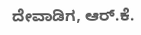ದೇವಾಡಿಗ, ಆರ್.ಕೆ.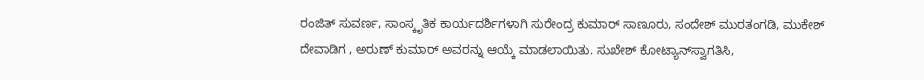ರಂಜಿತ್ ಸುವರ್ಣ, ಸಾಂಸ್ಕೃತಿಕ ಕಾರ್ಯದರ್ಶಿಗಳಾಗಿ ಸುರೇಂದ್ರ ಕುಮಾರ್ ಸಾಣೂರು, ಸಂದೇಶ್ ಮುರತಂಗಡಿ, ಮುಕೇಶ್ ದೇವಾಡಿಗ , ಅರುಣ್ ಕುಮಾರ್ ಅವರನ್ನು ಆಯ್ಕೆ ಮಾಡಲಾಯಿತು. ಸುಖೇಶ್‌ ಕೋಟ್ಯಾನ್‌ಸ್ವಾಗತಿಸಿ,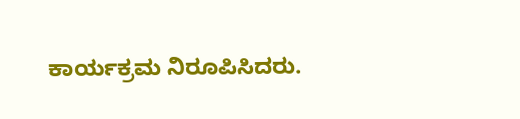ಕಾರ್ಯಕ್ರಮ ನಿರೂಪಿಸಿದರು.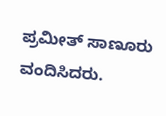ಪ್ರಮೀತ್‌ ಸಾಣೂರು ವಂದಿಸಿದರು.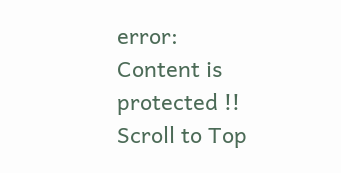error: Content is protected !!
Scroll to Top